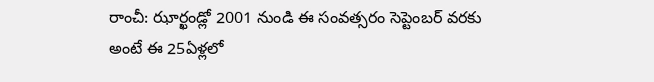రాంచీ: ఝార్ఖండ్లో 2001 నుండి ఈ సంవత్సరం సెప్టెంబర్ వరకు అంటే ఈ 25ఏళ్లలో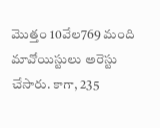మొత్తం 10వేల769 మంది మావోయిస్టులు అరెస్టు చేసారు. కాగా, 235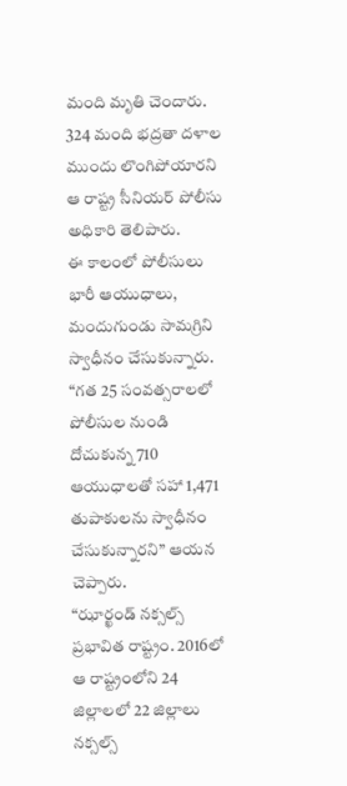మంది మృతి చెందారు. 324 మంది భద్రతా దళాల ముందు లొంగిపోయారని ఆ రాష్ట్ర సీనియర్ పోలీసు అధికారి తెలిపారు.
ఈ కాలంలో పోలీసులు భారీ ఆయుధాలు, మందుగుండు సామగ్రిని స్వాధీనం చేసుకున్నారు. “గత 25 సంవత్సరాలలో పోలీసుల నుండి దోచుకున్న 710 ఆయుధాలతో సహా 1,471 తుపాకులను స్వాధీనం చేసుకున్నారని” ఆయన చెప్పారు.
“ఝార్ఖండ్ నక్సల్స్ ప్రభావిత రాష్ట్రం. 2016లో ఆ రాష్ట్రంలోని 24 జిల్లాలలో 22 జిల్లాలు నక్సల్స్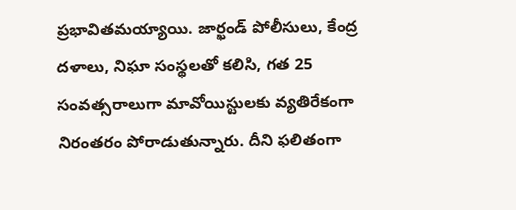ప్రభావితమయ్యాయి. జార్ఖండ్ పోలీసులు, కేంద్ర దళాలు, నిఘా సంస్థలతో కలిసి, గత 25 సంవత్సరాలుగా మావోయిస్టులకు వ్యతిరేకంగా నిరంతరం పోరాడుతున్నారు. దీని ఫలితంగా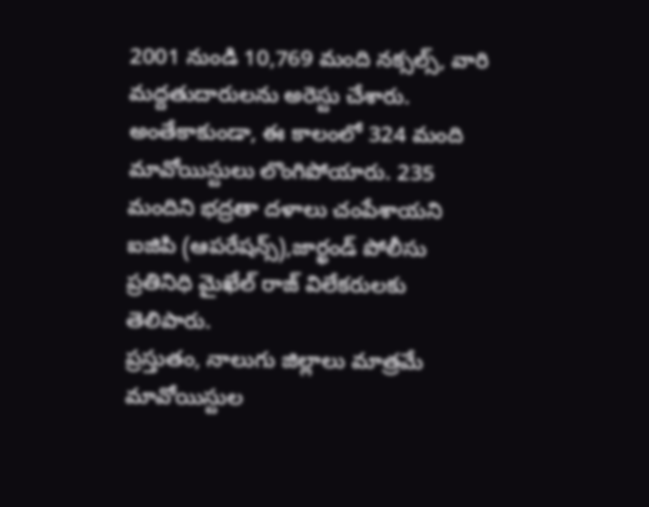2001 నుండి 10,769 మంది నక్సల్స్, వారి మద్దతుదారులను అరెస్టు చేశారు. అంతేకాకుండా, ఈ కాలంలో 324 మంది మావోయిస్టులు లొంగిపోయారు. 235 మందిని భద్రతా దళాలు చంపేశాయని ఐజిపి (ఆపరేషన్స్),జార్ఖండ్ పోలీసు ప్రతినిధి మైఖేల్ రాజ్ విలేకరులకు తెలిపారు.
ప్రస్తుతం, నాలుగు జిల్లాలు మాత్రమే మావోయిస్టుల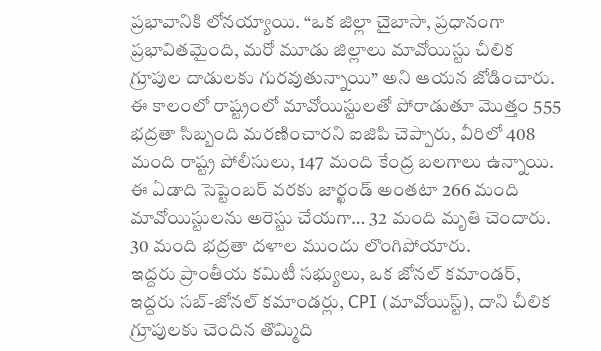ప్రభావానికి లోనయ్యాయి. “ఒక జిల్లా చైబాసా, ప్రధానంగా ప్రభావితమైంది, మరో మూడు జిల్లాలు మావోయిస్టు చీలిక గ్రూపుల దాడులకు గురవుతున్నాయి” అని ఆయన జోడించారు.
ఈ కాలంలో రాష్ట్రంలో మావోయిస్టులతో పోరాడుతూ మొత్తం 555 భద్రతా సిబ్బంది మరణించారని ఐజిపి చెప్పారు, వీరిలో 408 మంది రాష్ట్ర పోలీసులు, 147 మంది కేంద్ర బలగాలు ఉన్నాయి.
ఈ ఏడాది సెప్టెంబర్ వరకు జార్ఖండ్ అంతటా 266 మంది మావోయిస్టులను అరెస్టు చేయగా… 32 మంది మృతి చెందారు. 30 మంది భద్రతా దళాల ముందు లొంగిపోయారు.
ఇద్దరు ప్రాంతీయ కమిటీ సభ్యులు, ఒక జోనల్ కమాండర్, ఇద్దరు సబ్-జోనల్ కమాండర్లు, CPI (మావోయిస్ట్), దాని చీలిక గ్రూపులకు చెందిన తొమ్మిది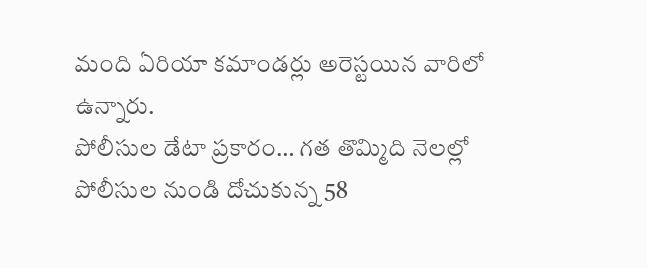మంది ఏరియా కమాండర్లు అరెస్టయిన వారిలో ఉన్నారు.
పోలీసుల డేటా ప్రకారం… గత తొమ్మిది నెలల్లో పోలీసుల నుండి దోచుకున్న 58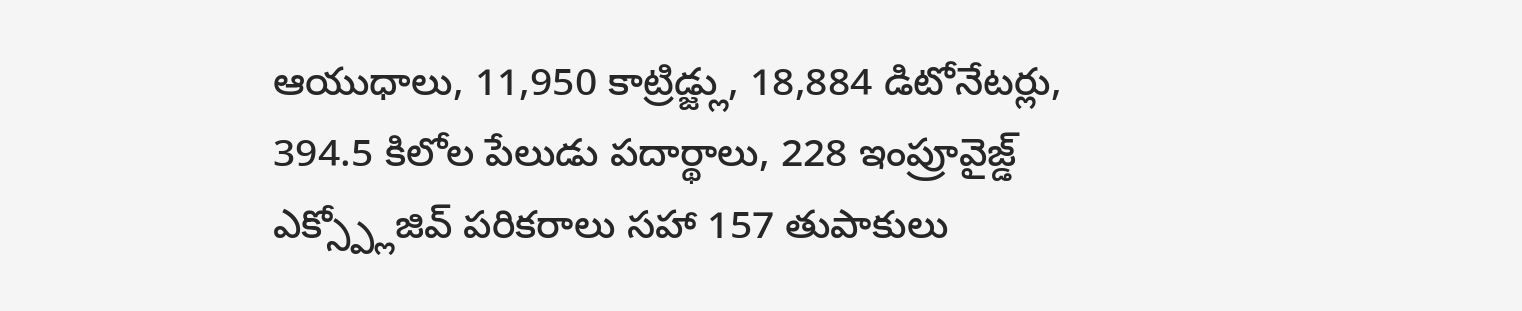ఆయుధాలు, 11,950 కాట్రిడ్జ్లు, 18,884 డిటోనేటర్లు, 394.5 కిలోల పేలుడు పదార్థాలు, 228 ఇంప్రూవైజ్డ్ ఎక్స్ప్లోజివ్ పరికరాలు సహా 157 తుపాకులు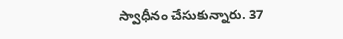స్వాధీనం చేసుకున్నారు. 37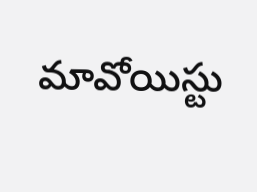మావోయిస్టు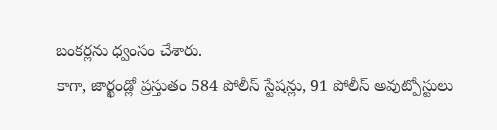బంకర్లను ధ్వంసం చేశారు.
కాగా, జార్ఖండ్లో ప్రస్తుతం 584 పోలీస్ స్టేషన్లు, 91 పోలీస్ అవుట్పోస్టులు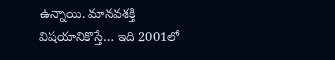ఉన్నాయి. మానవశక్తి విషయానికొస్తే… ఇది 2001లో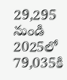29,295 నుండి 2025లో 79,035కి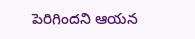పెరిగిందని ఆయన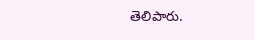తెలిపారు.